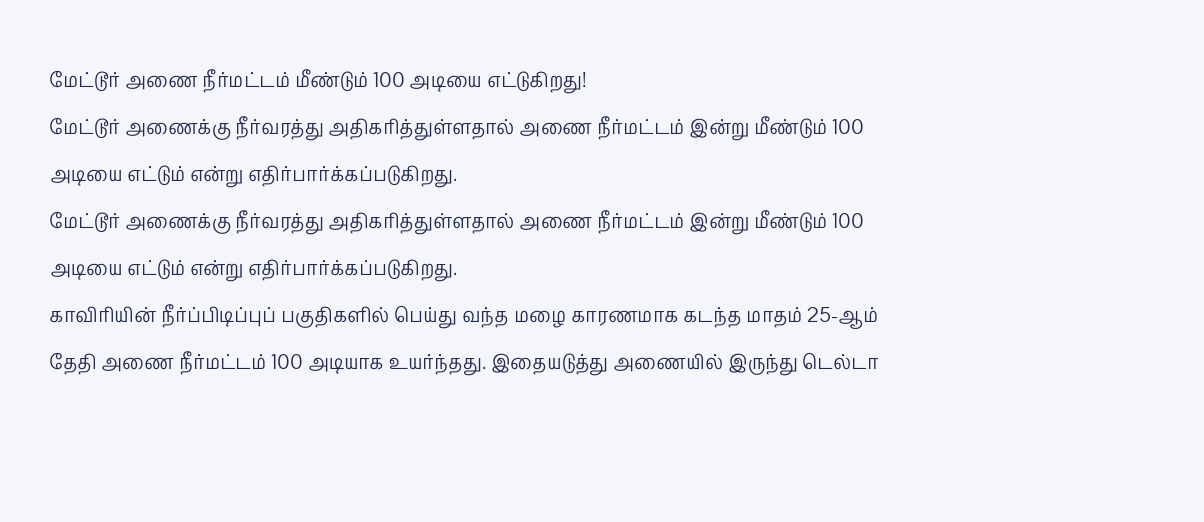மேட்டூர் அணை நீர்மட்டம் மீண்டும் 100 அடியை எட்டுகிறது!
மேட்டூர் அணைக்கு நீர்வரத்து அதிகரித்துள்ளதால் அணை நீர்மட்டம் இன்று மீண்டும் 100 அடியை எட்டும் என்று எதிர்பார்க்கப்படுகிறது.
மேட்டூர் அணைக்கு நீர்வரத்து அதிகரித்துள்ளதால் அணை நீர்மட்டம் இன்று மீண்டும் 100 அடியை எட்டும் என்று எதிர்பார்க்கப்படுகிறது.
காவிரியின் நீர்ப்பிடிப்புப் பகுதிகளில் பெய்து வந்த மழை காரணமாக கடந்த மாதம் 25-ஆம் தேதி அணை நீர்மட்டம் 100 அடியாக உயர்ந்தது. இதையடுத்து அணையில் இருந்து டெல்டா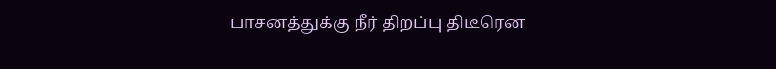பாசனத்துக்கு நீர் திறப்பு திடீரென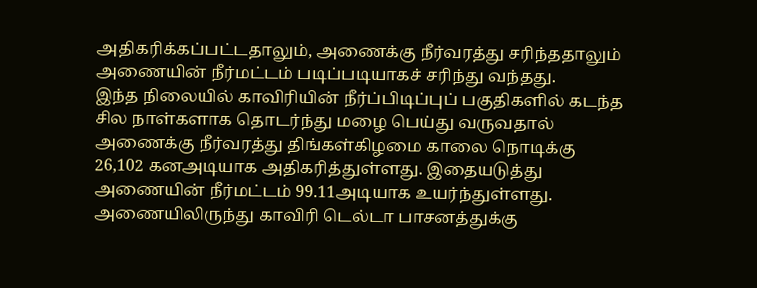அதிகரிக்கப்பட்டதாலும், அணைக்கு நீர்வரத்து சரிந்ததாலும் அணையின் நீர்மட்டம் படிப்படியாகச் சரிந்து வந்தது.
இந்த நிலையில் காவிரியின் நீர்ப்பிடிப்புப் பகுதிகளில் கடந்த சில நாள்களாக தொடர்ந்து மழை பெய்து வருவதால் அணைக்கு நீர்வரத்து திங்கள்கிழமை காலை நொடிக்கு 26,102 கனஅடியாக அதிகரித்துள்ளது. இதையடுத்து அணையின் நீர்மட்டம் 99.11அடியாக உயர்ந்துள்ளது.
அணையிலிருந்து காவிரி டெல்டா பாசனத்துக்கு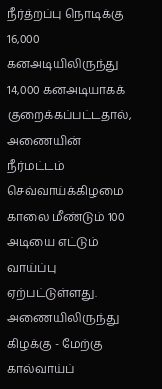நீர்த்றப்பு நொடிக்கு 16,000 கனஅடியிலிருந்து 14,000 கனஅடியாகக் குறைக்கப்பட்டதால், அணையின் நீர்மட்டம் செவ்வாய்க்கிழமை காலை மீண்டும் 100 அடியை எட்டும் வாய்ப்பு ஏற்பட்டுள்ளது. அணையிலிருந்து கிழக்கு - மேற்கு கால்வாய்ப்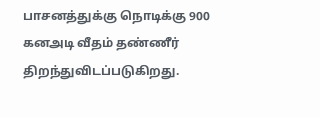பாசனத்துக்கு நொடிக்கு 900 கனஅடி வீதம் தண்ணீர் திறந்துவிடப்படுகிறது.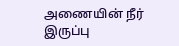அணையின் நீர் இருப்பு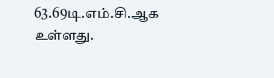63.69டி.எம்.சி.ஆக உள்ளது.